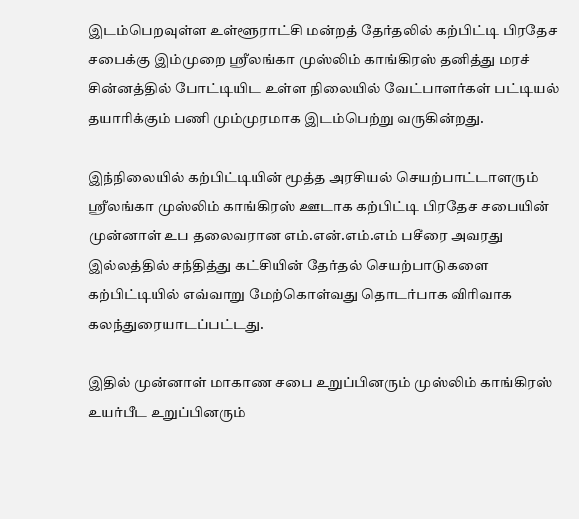இடம்பெறவுள்ள உள்ளூராட்சி மன்றத் தேர்தலில் கற்பிட்டி பிரதேச சபைக்கு இம்முறை ஸ்ரீலங்கா முஸ்லிம் காங்கிரஸ் தனித்து மரச் சின்னத்தில் போட்டியிட உள்ள நிலையில் வேட்பாளர்கள் பட்டியல் தயாரிக்கும் பணி மும்முரமாக இடம்பெற்று வருகின்றது.

இந்நிலையில் கற்பிட்டியின் மூத்த அரசியல் செயற்பாட்டாளரும் ஸ்ரீலங்கா முஸ்லிம் காங்கிரஸ் ஊடாக கற்பிட்டி பிரதேச சபையின் முன்னாள் உப தலைவரான எம்.என்.எம்.எம் பசீரை அவரது இல்லத்தில் சந்தித்து கட்சியின் தேர்தல் செயற்பாடுகளை கற்பிட்டியில் எவ்வாறு மேற்கொள்வது தொடர்பாக விரிவாக கலந்துரையாடப்பட்டது.

இதில் முன்னாள் மாகாண சபை உறுப்பினரும் முஸ்லிம் காங்கிரஸ் உயர்பீட உறுப்பினரும்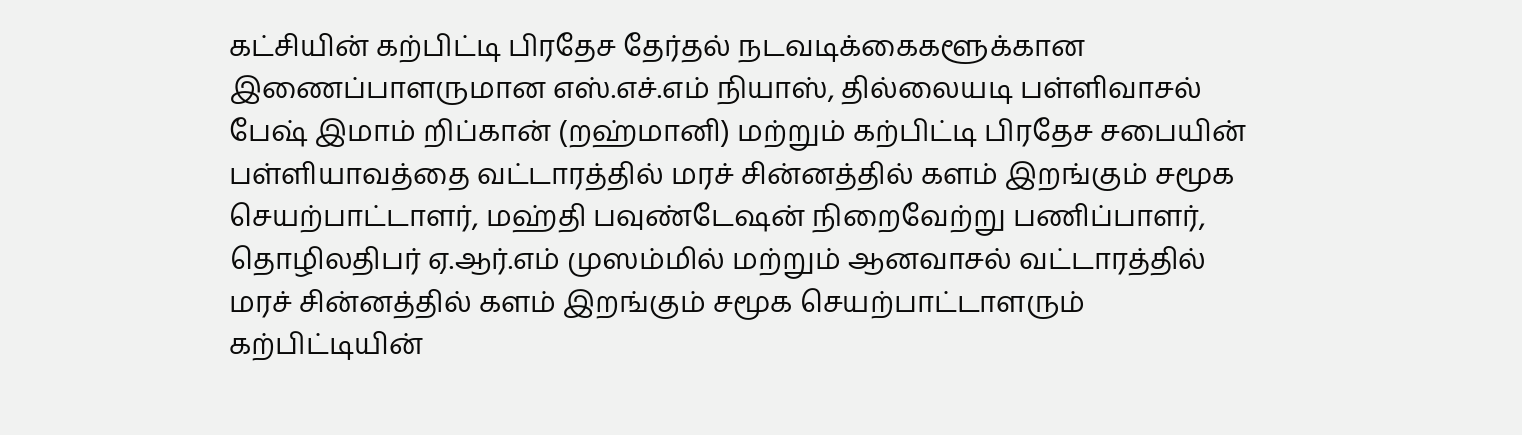கட்சியின் கற்பிட்டி பிரதேச தேர்தல் நடவடிக்கைகளூக்கான இணைப்பாளருமான எஸ்.எச்.எம் நியாஸ், தில்லையடி பள்ளிவாசல் பேஷ் இமாம் றிப்கான் (றஹ்மானி) மற்றும் கற்பிட்டி பிரதேச சபையின் பள்ளியாவத்தை வட்டாரத்தில் மரச் சின்னத்தில் களம் இறங்கும் சமூக செயற்பாட்டாளர், மஹ்தி பவுண்டேஷன் நிறைவேற்று பணிப்பாளர், தொழிலதிபர் ஏ.ஆர்.எம் முஸம்மில் மற்றும் ஆனவாசல் வட்டாரத்தில் மரச் சின்னத்தில் களம் இறங்கும் சமூக செயற்பாட்டாளரும் கற்பிட்டியின்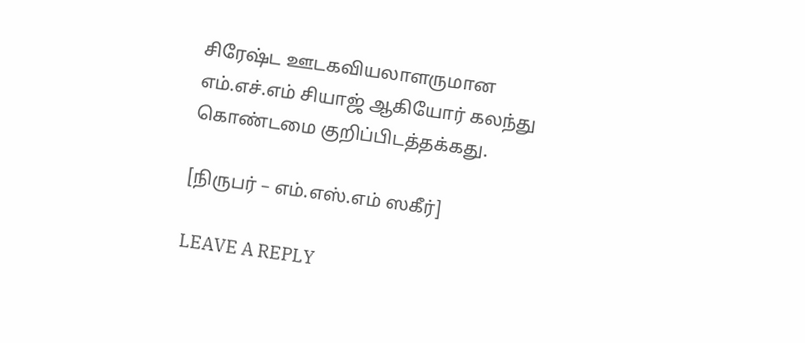சிரேஷ்ட ஊடகவியலாளருமான எம்.எச்.எம் சியாஜ் ஆகியோர் கலந்து கொண்டமை குறிப்பிடத்தக்கது.

[நிருபர் – எம்.எஸ்.எம் ஸகீர்]

LEAVE A REPLY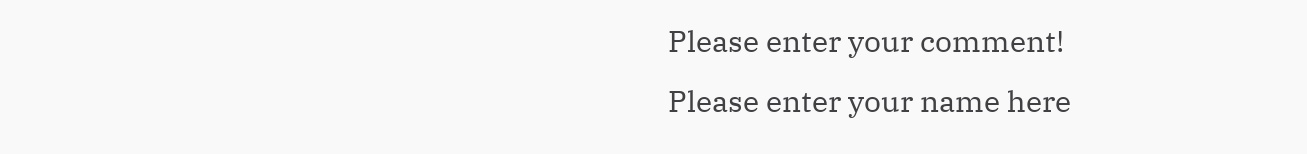Please enter your comment!
Please enter your name here